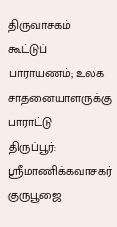திருவாசகம் கூட்டுப் பாராயணம்; உலக சாதனையாளருக்கு பாராட்டு
திருப்பூர்: ஸ்ரீமாணிக்கவாசகர் குருபூஜை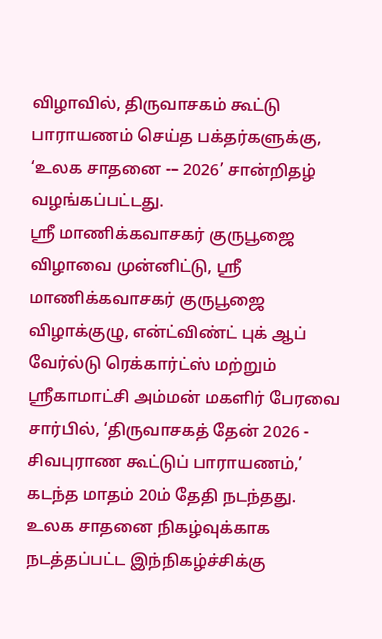விழாவில், திருவாசகம் கூட்டு பாராயணம் செய்த பக்தர்களுக்கு, ‘உலக சாதனை -– 2026’ சான்றிதழ் வழங்கப்பட்டது.
ஸ்ரீ மாணிக்கவாசகர் குருபூஜை விழாவை முன்னிட்டு, ஸ்ரீ மாணிக்கவாசகர் குருபூஜை விழாக்குழு, என்ட்விண்ட் புக் ஆப் வேர்ல்டு ரெக்கார்ட்ஸ் மற்றும் ஸ்ரீகாமாட்சி அம்மன் மகளிர் பேரவை சார்பில், ‘திருவாசகத் தேன் 2026 - சிவபுராண கூட்டுப் பாராயணம்,’ கடந்த மாதம் 20ம் தேதி நடந்தது.
உலக சாதனை நிகழ்வுக்காக நடத்தப்பட்ட இந்நிகழ்ச்சிக்கு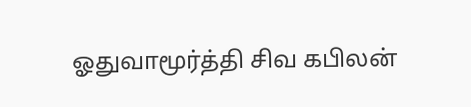ஓதுவாமூர்த்தி சிவ கபிலன்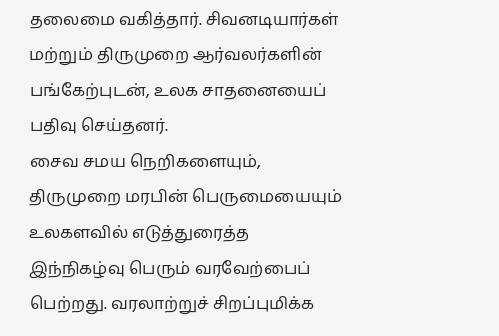தலைமை வகித்தார். சிவனடியார்கள் மற்றும் திருமுறை ஆர்வலர்களின் பங்கேற்புடன், உலக சாதனையைப் பதிவு செய்தனர்.
சைவ சமய நெறிகளையும், திருமுறை மரபின் பெருமையையும் உலகளவில் எடுத்துரைத்த இந்நிகழ்வு பெரும் வரவேற்பைப் பெற்றது. வரலாற்றுச் சிறப்புமிக்க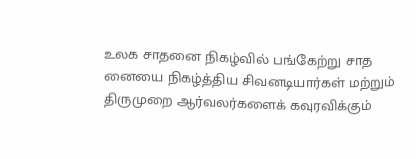உலக சாதனை நிகழ்வில் பங்கேற்று சாத னையை நிகழ்த்திய சிவனடியார்கள் மற்றும் திருமுறை ஆர்வலர்களைக் கவுரவிக்கும்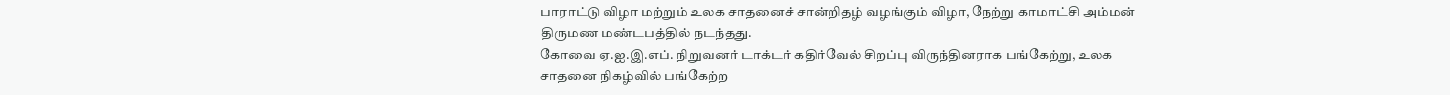பாராட்டு விழா மற்றும் உலக சாதனைச் சான்றிதழ் வழங்கும் விழா, நேற்று காமாட்சி அம்மன் திருமண மண்டபத்தில் நடந்தது.
கோவை ஏ.ஐ.இ.எப். நிறுவனர் டாக்டர் கதிர்வேல் சிறப்பு விருந்தினராக பங்கேற்று, உலக சாதனை நிகழ்வில் பங்கேற்ற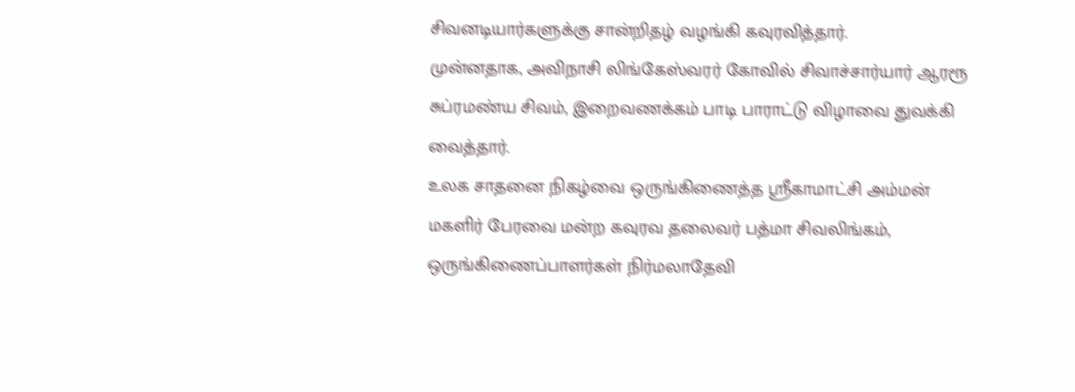சிவனடியார்களுக்கு சான்றிதழ் வழங்கி கவுரவித்தார்.
முன்னதாக, அவிநாசி லிங்கேஸ்வரர் கோவில் சிவாச்சார்யார் ஆரரூ சுப்ரமண்ய சிவம், இறைவணக்கம் பாடி பாராட்டு விழாவை துவக்கி வைத்தார்.
உலக சாதனை நிகழ்வை ஒருங்கிணைத்த ஸ்ரீகாமாட்சி அம்மன் மகளிர் பேரவை மன்ற கவுரவ தலைவர் பத்மா சிவலிங்கம், ஒருங்கிணைப்பாளர்கள் நிர்மலாதேவி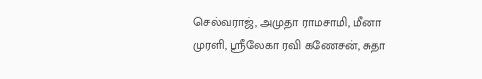செல்வராஜ், அமுதா ராமசாமி, மீனா முரளி, ஸ்ரீலேகா ரவி கணேசன், சுதா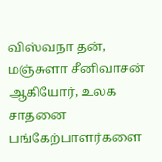விஸ்வநா தன், மஞ்சுளா சீனிவாசன் ஆகியோர், உலக சாதனை பங்கேற்பாளர்களை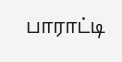பாராட்டி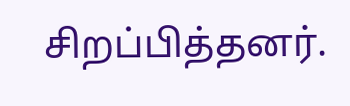சிறப்பித்தனர்.